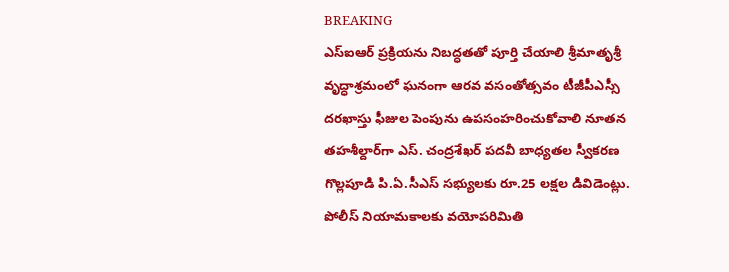BREAKING
ఎస్‌ఐఆర్ ప్రక్రియను నిబద్ధతతో పూర్తి చేయాలి శ్రీమాతృశ్రీ వృద్ధాశ్రమంలో ఘనంగా ఆరవ వసంతోత్సవం టీజీపీఎస్సీ దరఖాస్తు ఫీజుల పెంపును ఉపసంహరించుకోవాలి నూతన తహశీల్దార్‌గా ఎస్. చంద్రశేఖర్ పదవీ బాధ్యతల స్వీకరణ గొల్లపూడి పి.ఏ.సీఎస్ సభ్యులకు రూ.25 లక్షల డివిడెంట్లు. పోలీస్ నియామకాలకు వయోపరిమితి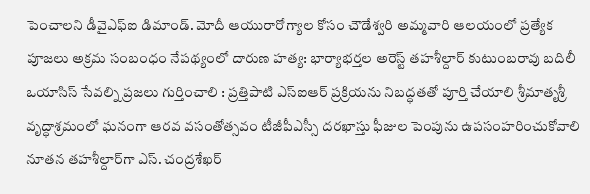పెంచాలని డీవైఎఫ్‌ఐ డిమాండ్. మోదీ ఆయురారోగ్యాల కోసం చౌడేశ్వరి అమ్మవారి ఆలయంలో ప్రత్యేక పూజలు అక్రమ సంబంధం నేపథ్యంలో దారుణ హత్య: భార్యాభర్తల అరెస్ట్ తహశీల్దార్ కుటుంబరావు బదిలీ ఒయాసిస్ సేవల్ని ప్రజలు గుర్తించాలి : ప్రత్తిపాటి ఎస్‌ఐఆర్ ప్రక్రియను నిబద్ధతతో పూర్తి చేయాలి శ్రీమాతృశ్రీ వృద్ధాశ్రమంలో ఘనంగా ఆరవ వసంతోత్సవం టీజీపీఎస్సీ దరఖాస్తు ఫీజుల పెంపును ఉపసంహరించుకోవాలి నూతన తహశీల్దార్‌గా ఎస్. చంద్రశేఖర్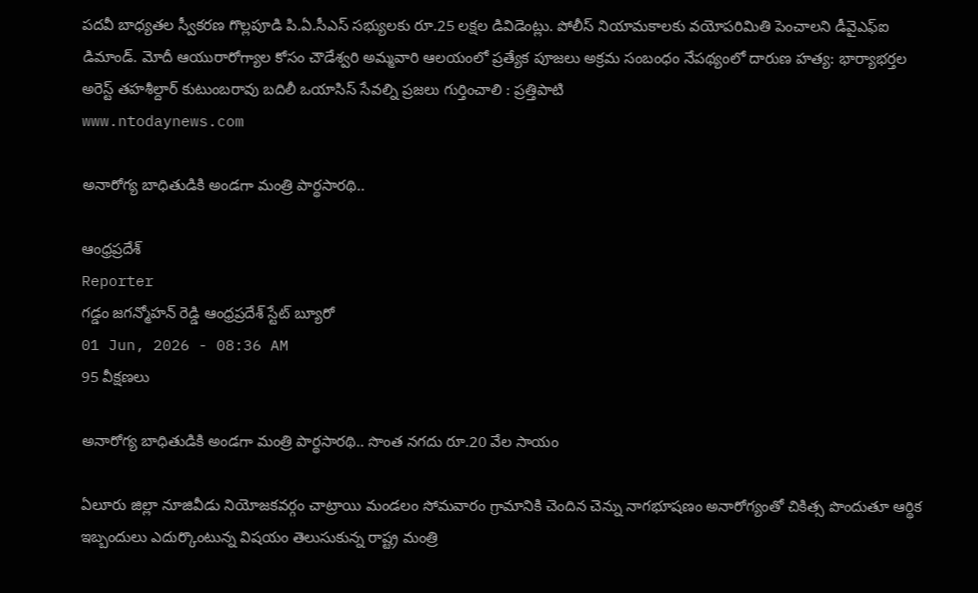పదవీ బాధ్యతల స్వీకరణ గొల్లపూడి పి.ఏ.సీఎస్ సభ్యులకు రూ.25 లక్షల డివిడెంట్లు. పోలీస్ నియామకాలకు వయోపరిమితి పెంచాలని డీవైఎఫ్‌ఐ డిమాండ్. మోదీ ఆయురారోగ్యాల కోసం చౌడేశ్వరి అమ్మవారి ఆలయంలో ప్రత్యేక పూజలు అక్రమ సంబంధం నేపథ్యంలో దారుణ హత్య: భార్యాభర్తల అరెస్ట్ తహశీల్దార్ కుటుంబరావు బదిలీ ఒయాసిస్ సేవల్ని ప్రజలు గుర్తించాలి : ప్రత్తిపాటి
www.ntodaynews.com

అనారోగ్య బాధితుడికి అండగా మంత్రి పార్థసారథి..

ఆంధ్రప్రదేశ్
Reporter
గడ్డం జగన్మోహన్ రెడ్డి ఆంధ్రప్రదేశ్ స్టేట్ బ్యూరో
01 Jun, 2026 - 08:36 AM
95 వీక్షణలు

అనారోగ్య బాధితుడికి అండగా మంత్రి పార్థసారథి.. సొంత నగదు రూ.20 వేల సాయం

ఏలూరు జిల్లా నూజివీడు నియోజకవర్గం చాట్రాయి మండలం సోమవారం గ్రామానికి చెందిన చెన్ను నాగభూషణం అనారోగ్యంతో చికిత్స పొందుతూ ఆర్థిక ఇబ్బందులు ఎదుర్కొంటున్న విషయం తెలుసుకున్న రాష్ట్ర మంత్రి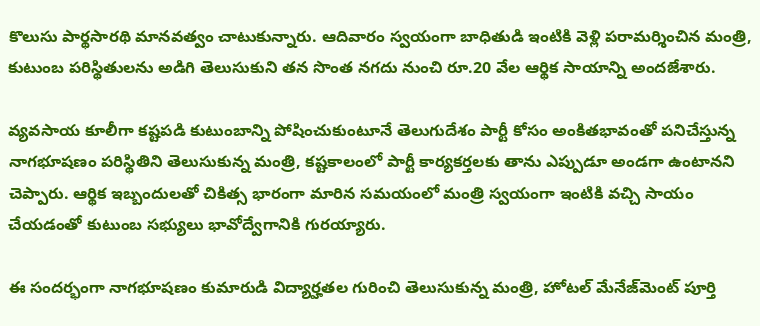కొలుసు పార్థసారథి మానవత్వం చాటుకున్నారు. ఆదివారం స్వయంగా బాధితుడి ఇంటికి వెళ్లి పరామర్శించిన మంత్రి, కుటుంబ పరిస్థితులను అడిగి తెలుసుకుని తన సొంత నగదు నుంచి రూ.20 వేల ఆర్థిక సాయాన్ని అందజేశారు.

వ్యవసాయ కూలీగా కష్టపడి కుటుంబాన్ని పోషించుకుంటూనే తెలుగుదేశం పార్టీ కోసం అంకితభావంతో పనిచేస్తున్న నాగభూషణం పరిస్థితిని తెలుసుకున్న మంత్రి, కష్టకాలంలో పార్టీ కార్యకర్తలకు తాను ఎప్పుడూ అండగా ఉంటానని చెప్పారు. ఆర్థిక ఇబ్బందులతో చికిత్స భారంగా మారిన సమయంలో మంత్రి స్వయంగా ఇంటికి వచ్చి సాయం చేయడంతో కుటుంబ సభ్యులు భావోద్వేగానికి గురయ్యారు.

ఈ సందర్భంగా నాగభూషణం కుమారుడి విద్యార్హతల గురించి తెలుసుకున్న మంత్రి, హోటల్ మేనేజ్‌మెంట్ పూర్తి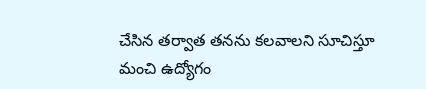చేసిన తర్వాత తనను కలవాలని సూచిస్తూ మంచి ఉద్యోగం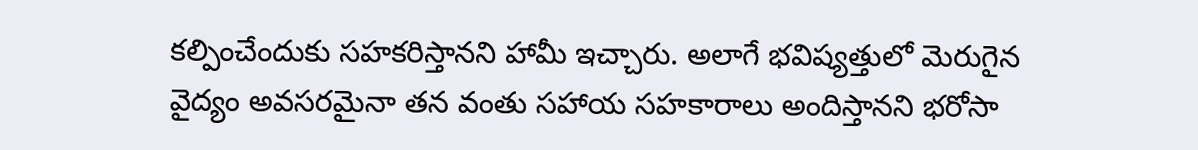కల్పించేందుకు సహకరిస్తానని హామీ ఇచ్చారు. అలాగే భవిష్యత్తులో మెరుగైన వైద్యం అవసరమైనా తన వంతు సహాయ సహకారాలు అందిస్తానని భరోసా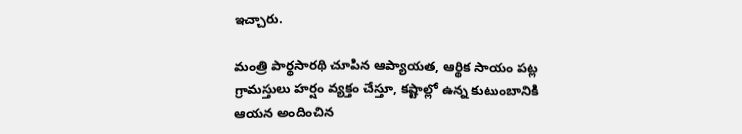ఇచ్చారు.

మంత్రి పార్థసారథి చూపిన ఆప్యాయత, ఆర్థిక సాయం పట్ల గ్రామస్తులు హర్షం వ్యక్తం చేస్తూ, కష్టాల్లో ఉన్న కుటుంబానికి ఆయన అందించిన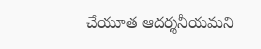చేయూత ఆదర్శనీయమని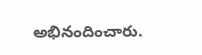అభినందించారు.